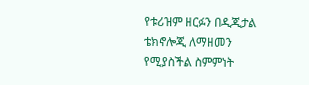የቱሪዝም ዘርፉን በዲጂታል ቴክኖሎጂ ለማዘመን የሚያስችል ስምምነት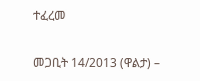ተፈረመ

መጋቢት 14/2013 (ዋልታ) –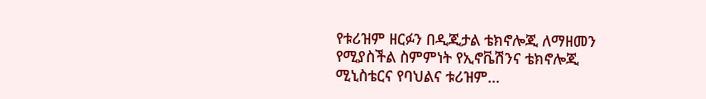የቱሪዝም ዘርፉን በዲጂታል ቴክኖሎጂ ለማዘመን የሚያስችል ስምምነት የኢኖቬሽንና ቴክኖሎጂ ሚኒስቴርና የባህልና ቱሪዝም…